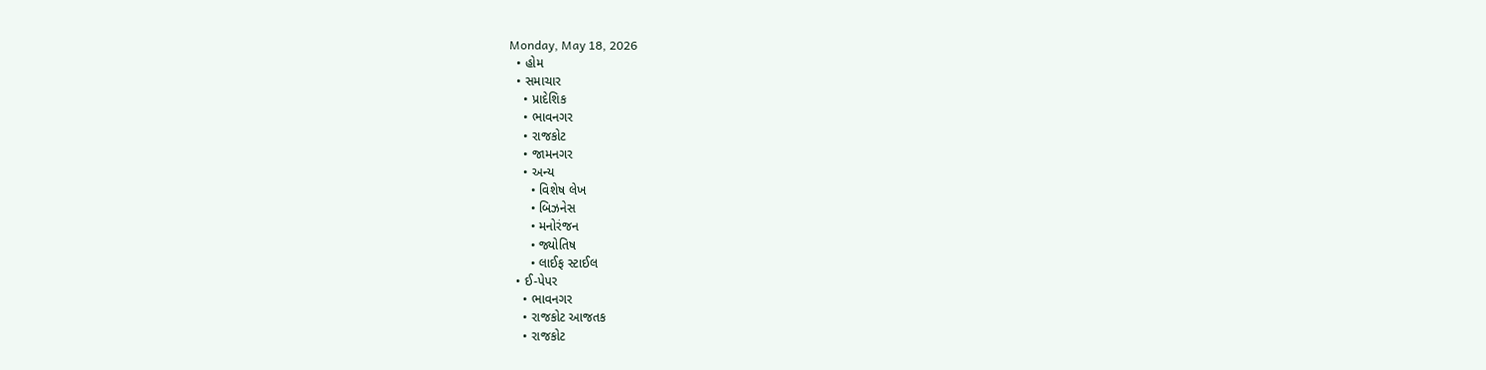Monday, May 18, 2026
  • હોમ
  • સમાચાર
    • પ્રાદેશિક
    • ભાવનગર
    • રાજકોટ
    • જામનગર
    • અન્ય
      • વિશેષ લેખ
      • બિઝનેસ
      • મનોરંજન
      • જ્યોતિષ
      • લાઈફ સ્ટાઈલ
  • ઈ-પેપર
    • ભાવનગર
    • રાજકોટ આજતક
    • રાજકોટ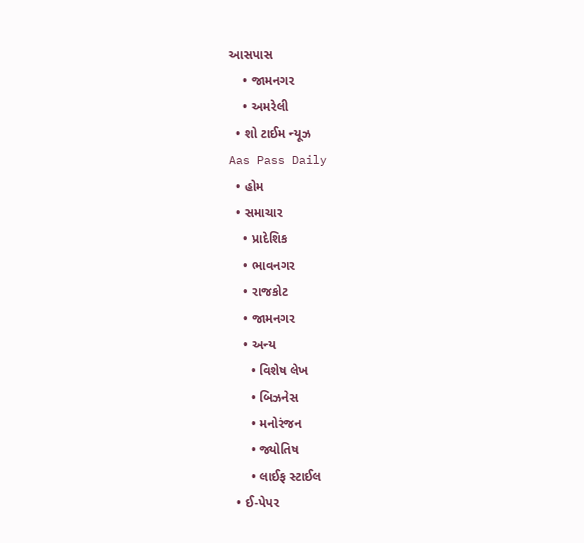આસપાસ
    • જામનગર
    • અમરેલી
  • શો ટાઈમ ન્યૂઝ
Aas Pass Daily
  • હોમ
  • સમાચાર
    • પ્રાદેશિક
    • ભાવનગર
    • રાજકોટ
    • જામનગર
    • અન્ય
      • વિશેષ લેખ
      • બિઝનેસ
      • મનોરંજન
      • જ્યોતિષ
      • લાઈફ સ્ટાઈલ
  • ઈ-પેપર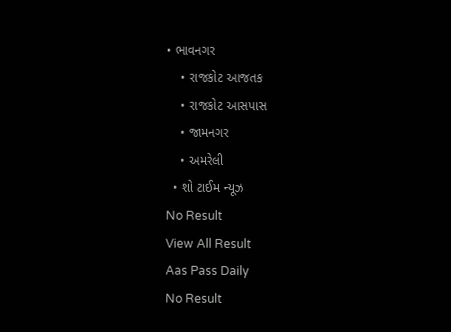• ભાવનગર
    • રાજકોટ આજતક
    • રાજકોટ આસપાસ
    • જામનગર
    • અમરેલી
  • શો ટાઈમ ન્યૂઝ
No Result
View All Result
Aas Pass Daily
No Result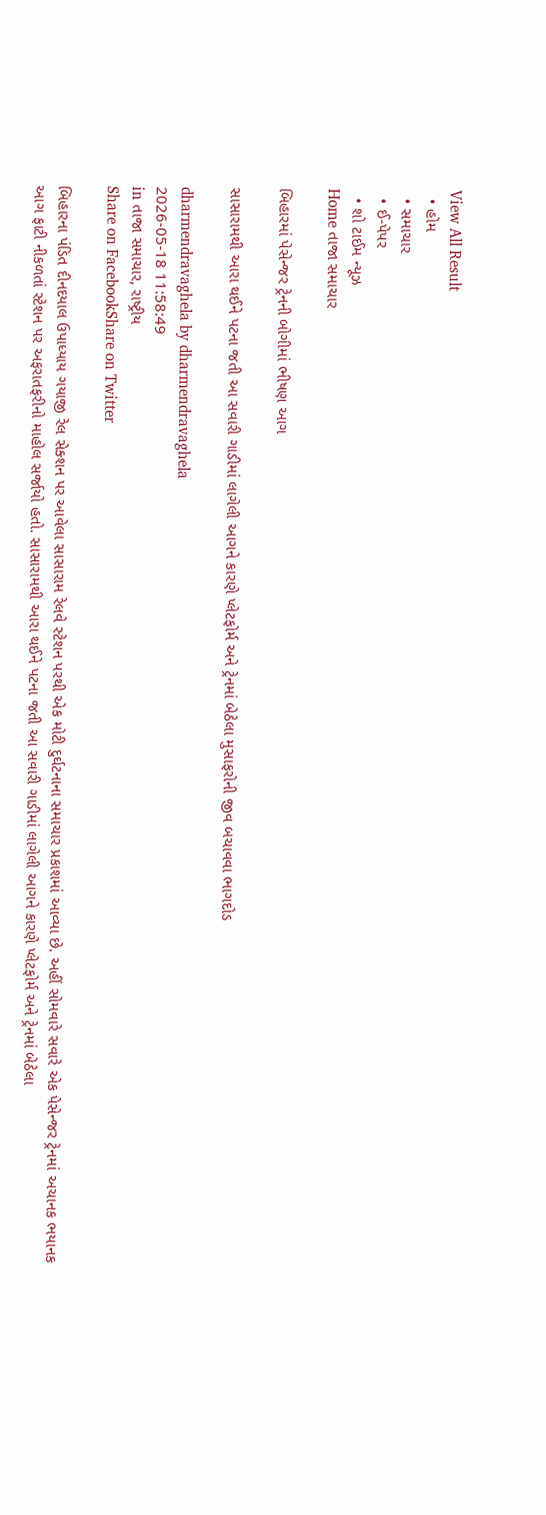View All Result
  • હોમ
  • સમાચાર
  • ઈ-પેપર
  • શો ટાઈમ ન્યૂઝ
Home તાજા સમાચાર

બિહારમાં પેસેન્જર ટ્રેનની બોગીમાં ભીષણ આગ

સાસારામથી આરા થઈને પટના જતી આ સવારી ગાડીમાં લાગેલી આગને કારણે પ્લેટફોર્મ અને ટ્રેનમાં બેઠેલા મુસાફરોની જીવ બચાવવા ભાગદોડ

dharmendravaghela by dharmendravaghela
2026-05-18 11:58:49
in તાજા સમાચાર, રાષ્ટ્રીય
Share on FacebookShare on Twitter

બિહારના પંડિત દીનદયાલ ઉપાધ્યાય ગયાજી રેલ સેક્શન પર આવેલા સાસારામ રેલવે સ્ટેશન પરથી એક મોટી દુર્ઘટનાના સમાચાર પ્રકાશમાં આવ્યા છે. અહીં સોમવારે સવારે એક પેસેન્જર ટ્રેનમાં અચાનક ભયાનક આગ ફાટી નીકળતાં સ્ટેશન પર અફરાતફરીનો માહોલ સર્જાયો હતો. સાસારામથી આરા થઈને પટના જતી આ સવારી ગાડીમાં લાગેલી આગને કારણે પ્લેટફોર્મ અને ટ્રેનમાં બેઠેલા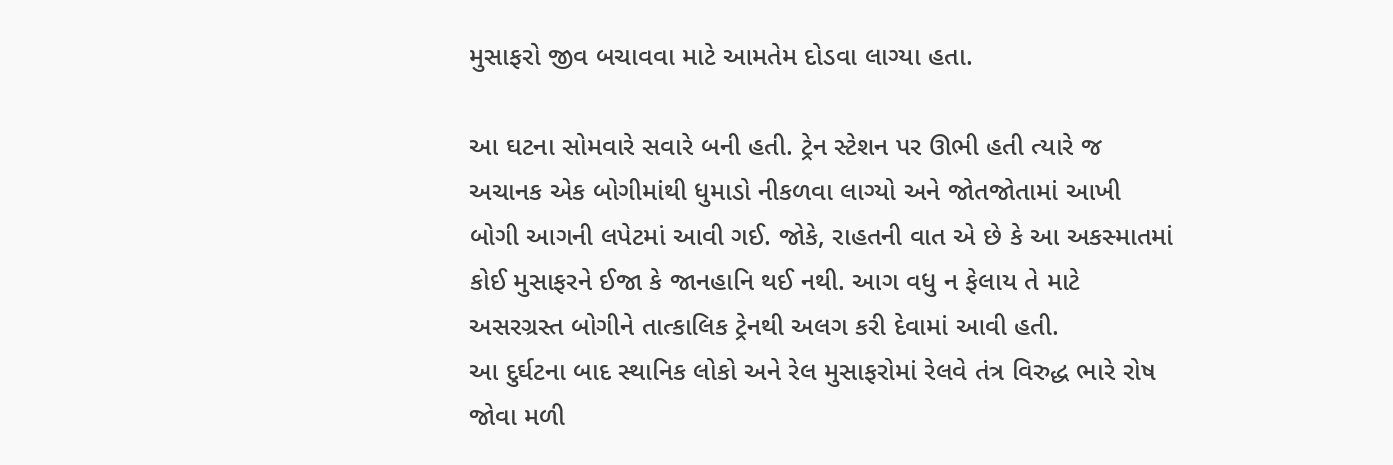મુસાફરો જીવ બચાવવા માટે આમતેમ દોડવા લાગ્યા હતા.

આ ઘટના સોમવારે સવારે બની હતી. ટ્રેન સ્ટેશન પર ઊભી હતી ત્યારે જ અચાનક એક બોગીમાંથી ધુમાડો નીકળવા લાગ્યો અને જોતજોતામાં આખી બોગી આગની લપેટમાં આવી ગઈ. જોકે, રાહતની વાત એ છે કે આ અકસ્માતમાં કોઈ મુસાફરને ઈજા કે જાનહાનિ થઈ નથી. આગ વધુ ન ફેલાય તે માટે અસરગ્રસ્ત બોગીને તાત્કાલિક ટ્રેનથી અલગ કરી દેવામાં આવી હતી.
આ દુર્ઘટના બાદ સ્થાનિક લોકો અને રેલ મુસાફરોમાં રેલવે તંત્ર વિરુદ્ધ ભારે રોષ જોવા મળી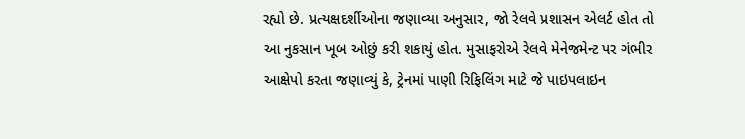રહ્યો છે. પ્રત્યક્ષદર્શીઓના જણાવ્યા અનુસાર, જો રેલવે પ્રશાસન એલર્ટ હોત તો આ નુકસાન ખૂબ ઓછું કરી શકાયું હોત. મુસાફરોએ રેલવે મેનેજમેન્ટ પર ગંભીર આક્ષેપો કરતા જણાવ્યું કે, ટ્રેનમાં પાણી રિફિલિંગ માટે જે પાઇપલાઇન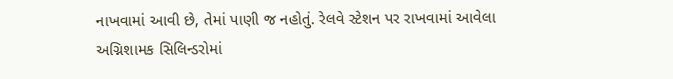નાખવામાં આવી છે, તેમાં પાણી જ નહોતું. રેલવે સ્ટેશન પર રાખવામાં આવેલા અગ્નિશામક સિલિન્ડરોમાં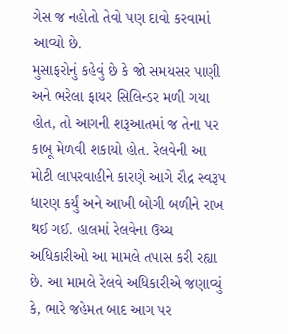ગેસ જ નહોતો તેવો પણ દાવો કરવામાં આવ્યો છે.
મુસાફરોનું કહેવું છે કે જો સમયસર પાણી અને ભરેલા ફાયર સિલિન્ડર મળી ગયા હોત, તો આગની શરૂઆતમાં જ તેના પર કાબૂ મેળવી શકાયો હોત. રેલવેની આ મોટી લાપરવાહીને કારણે આગે રૌદ્ર સ્વરૂપ ધારણ કર્યું અને આખી બોગી બળીને રાખ થઈ ગઈ. હાલમાં રેલવેના ઉચ્ચ અધિકારીઓ આ મામલે તપાસ કરી રહ્યા છે. આ મામલે રેલવે અધિકારીએ જણાવ્યું કે, ભારે જહેમત બાદ આગ પર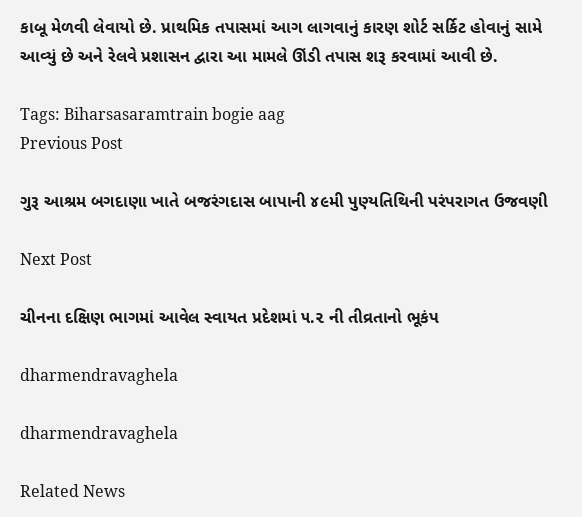કાબૂ મેળવી લેવાયો છે. પ્રાથમિક તપાસમાં આગ લાગવાનું કારણ શોર્ટ સર્કિટ હોવાનું સામે આવ્યું છે અને રેલવે પ્રશાસન દ્વારા આ મામલે ઊંડી તપાસ શરૂ કરવામાં આવી છે.

Tags: Biharsasaramtrain bogie aag
Previous Post

ગુરૂ આશ્રમ બગદાણા ખાતે બજરંગદાસ બાપાની ૪૯મી પુણ્યતિથિની પરંપરાગત ઉજવણી

Next Post

ચીનના દક્ષિણ ભાગમાં આવેલ સ્વાયત પ્રદેશમાં ૫.૨ ની તીવ્રતાનો ભૂકંપ

dharmendravaghela

dharmendravaghela

Related News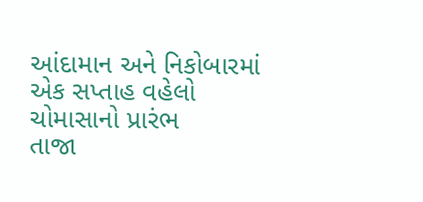આંદામાન અને નિકોબારમાં એક સપ્તાહ વહેલો ચોમાસાનો પ્રારંભ
તાજા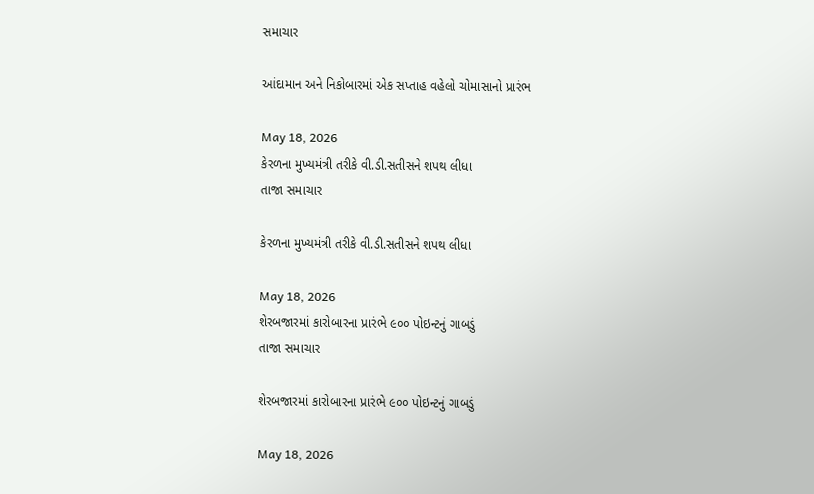સમાચાર

આંદામાન અને નિકોબારમાં એક સપ્તાહ વહેલો ચોમાસાનો પ્રારંભ

May 18, 2026
કેરળના મુખ્યમંત્રી તરીકે વી.ડી.સતીસને શપથ લીધા
તાજા સમાચાર

કેરળના મુખ્યમંત્રી તરીકે વી.ડી.સતીસને શપથ લીધા

May 18, 2026
શેરબજારમાં કારોબારના પ્રારંભે ૯૦૦ પોઇન્ટનું ગાબડું
તાજા સમાચાર

શેરબજારમાં કારોબારના પ્રારંભે ૯૦૦ પોઇન્ટનું ગાબડું

May 18, 2026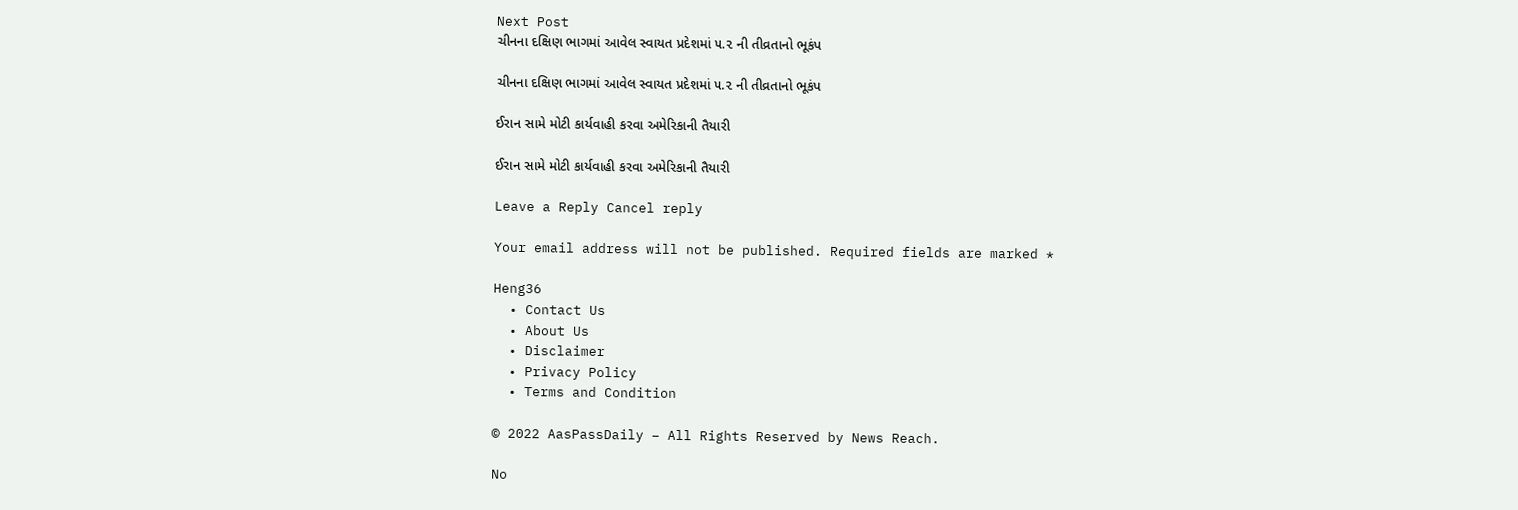Next Post
ચીનના દક્ષિણ ભાગમાં આવેલ સ્વાયત પ્રદેશમાં ૫.૨ ની તીવ્રતાનો ભૂકંપ

ચીનના દક્ષિણ ભાગમાં આવેલ સ્વાયત પ્રદેશમાં ૫.૨ ની તીવ્રતાનો ભૂકંપ

ઈરાન સામે મોટી કાર્યવાહી કરવા અમેરિકાની તૈયારી

ઈરાન સામે મોટી કાર્યવાહી કરવા અમેરિકાની તૈયારી

Leave a Reply Cancel reply

Your email address will not be published. Required fields are marked *

Heng36
  • Contact Us
  • About Us
  • Disclaimer
  • Privacy Policy
  • Terms and Condition

© 2022 AasPassDaily – All Rights Reserved by News Reach.

No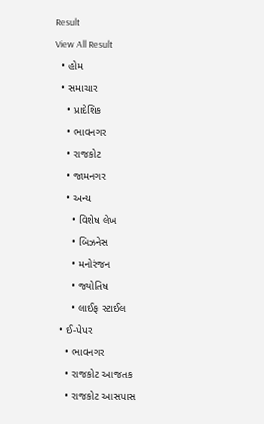Result
View All Result
  • હોમ
  • સમાચાર
    • પ્રાદેશિક
    • ભાવનગર
    • રાજકોટ
    • જામનગર
    • અન્ય
      • વિશેષ લેખ
      • બિઝનેસ
      • મનોરંજન
      • જ્યોતિષ
      • લાઈફ સ્ટાઈલ
  • ઈ-પેપર
    • ભાવનગર
    • રાજકોટ આજતક
    • રાજકોટ આસપાસ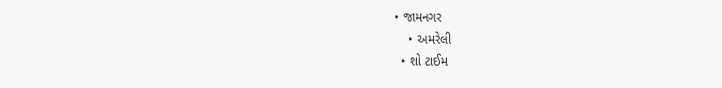• જામનગર
    • અમરેલી
  • શો ટાઈમ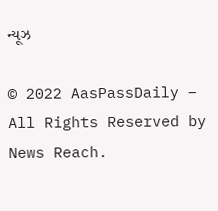ન્યૂઝ

© 2022 AasPassDaily – All Rights Reserved by News Reach.